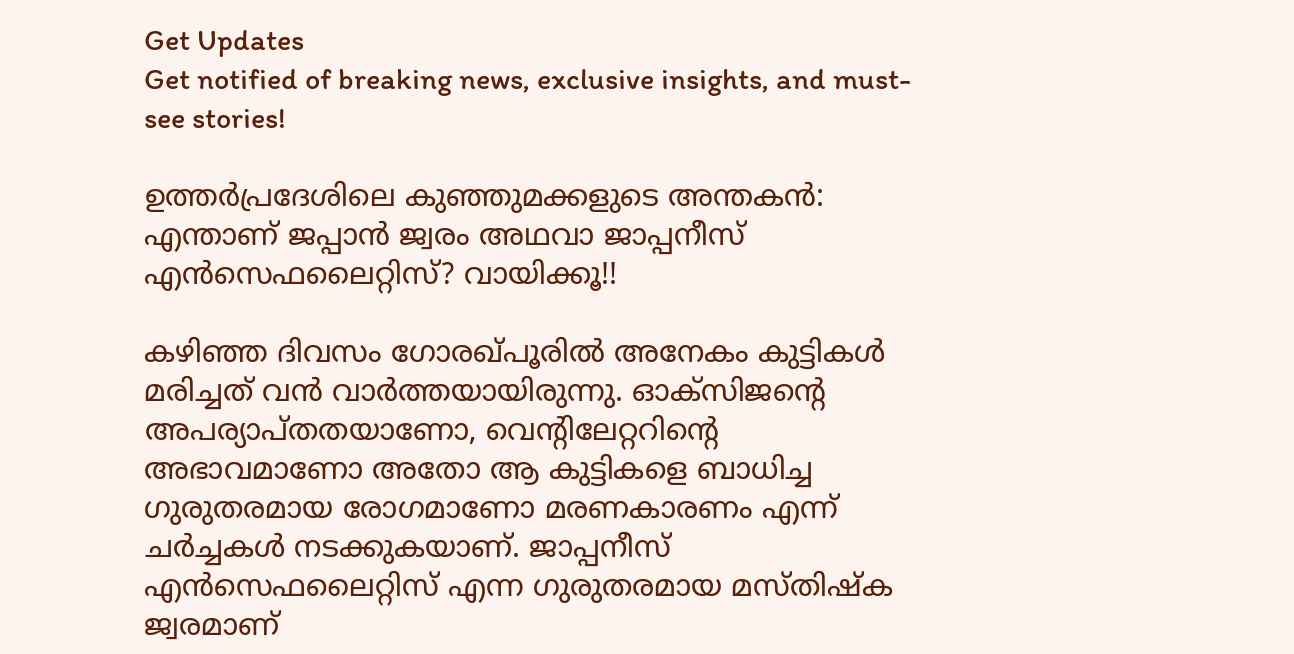Get Updates
Get notified of breaking news, exclusive insights, and must-see stories!

ഉത്തർപ്രദേശിലെ കുഞ്ഞുമക്കളുടെ അന്തകൻ: എന്താണ് ജപ്പാൻ ജ്വരം അഥവാ ജാപ്പനീസ് എൻസെഫലൈറ്റിസ്? വായിക്കൂ!!

കഴിഞ്ഞ ദിവസം ഗോരഖ്പൂരിൽ അനേകം കുട്ടികൾ മരിച്ചത് വൻ വാർത്തയായിരുന്നു. ഓക്സിജന്റെ അപര്യാപ്തതയാണോ, വെന്റിലേറ്ററിന്റെ അഭാവമാണോ അതോ ആ കുട്ടികളെ ബാധിച്ച ഗുരുതരമായ രോഗമാണോ മരണകാരണം എന്ന് ചർച്ചകൾ നടക്കുകയാണ്. ജാപ്പനീസ് എൻസെഫലൈറ്റിസ് എന്ന ഗുരുതരമായ മസ്തിഷ്ക ജ്വരമാണ്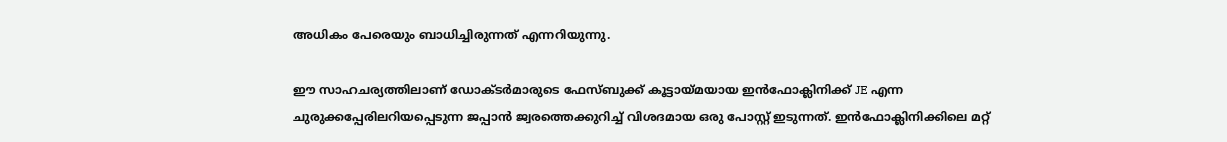അധികം പേരെയും ബാധിച്ചിരുന്നത് എന്നറിയുന്നു.

ഈ സാഹചര്യത്തിലാണ് ഡോക്ടർമാരുടെ ഫേസ്ബുക്ക് കൂട്ടായ്മയായ ഇൻഫോക്ലിനിക്ക് JE എന്ന ചുരുക്കപ്പേരിലറിയപ്പെടുന്ന ജപ്പാൻ ജ്വരത്തെക്കുറിച്ച് വിശദമായ ഒരു പോസ്റ്റ് ഇടുന്നത്. ഇൻഫോക്ലിനിക്കിലെ മറ്റ്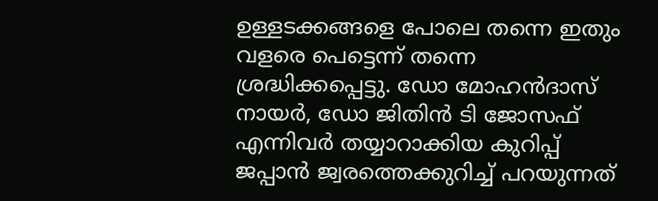ഉള്ളടക്കങ്ങളെ പോലെ തന്നെ ഇതും വളരെ പെട്ടെന്ന് തന്നെ ശ്രദ്ധിക്കപ്പെട്ടു. ഡോ മോഹൻദാസ് നായർ, ഡോ ജിതിൻ ടി ജോസഫ് എന്നിവർ തയ്യാറാക്കിയ കുറിപ്പ് ജപ്പാൻ ജ്വരത്തെക്കുറിച്ച് പറയുന്നത്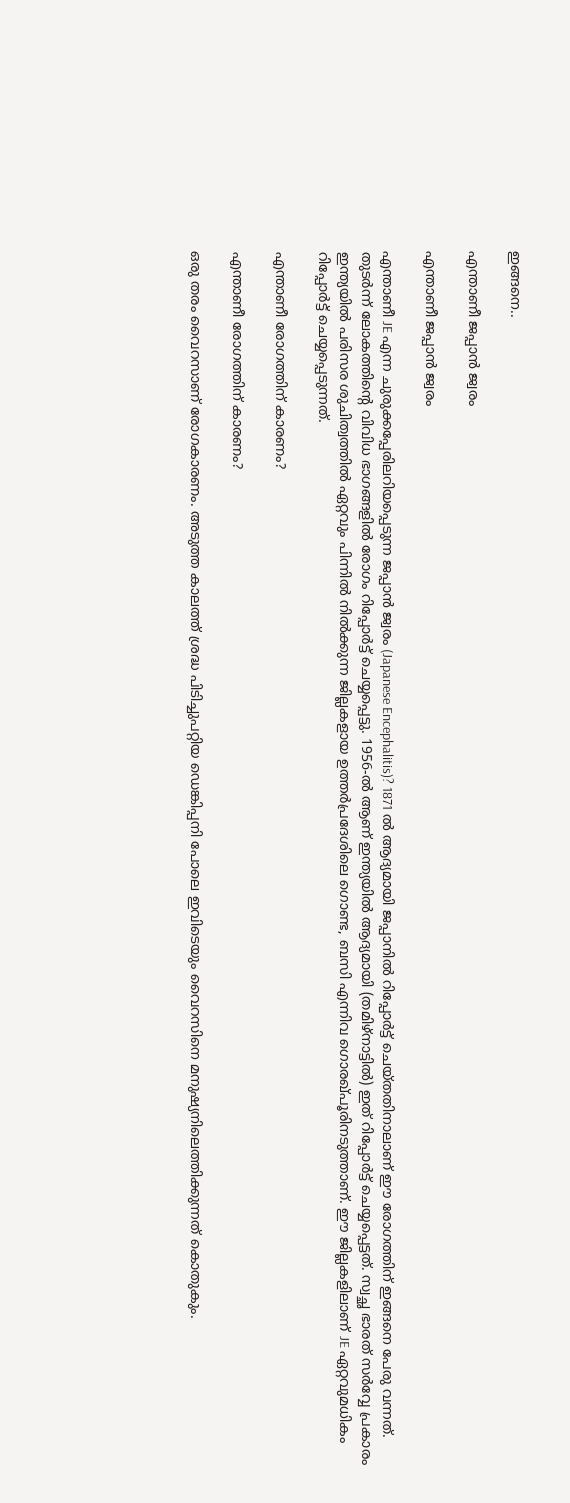ഇങ്ങനെ..

എന്താണീ ജപ്പാൻ ജ്വരം

എന്താണീ ജപ്പാൻ ജ്വരം

എന്താണീ JE എന്ന ചുരുക്കപ്പേരിലറിയപ്പെടുന്ന ജപ്പാൻ ജ്വരം (Japanese Encephalitis)? 1871 ൽ ആദ്യമായി ജപ്പാനിൽ റിപ്പോർട്ട് ചെയ്തതിനാലാണ് ഈ രോഗത്തിന് ഇങ്ങനെ പേരു വന്നത്. തുടർന്ന് ലോകത്തിന്റെ വിവിധ ഭാഗങ്ങളിൽ രോഗം റിപ്പോർട്ട് ചെയ്യപ്പെട്ടു. 1956-ൽ ആണ് ഇന്ത്യയിൽ ആദ്യമായി (തമിഴ്നാട്ടിൽ) ഇത് റിപ്പോർട്ട് ചെയ്യപ്പെട്ടത്. സ്വച്ഛ ഭാരത് സർവ്വേ പ്രകാരം ഇന്ത്യയിൽ പരിസര ശുചിത്വത്തിൽ ഏറ്റവും പിന്നിൽ നിൽക്കുന്ന ജില്ലകളായ ഉത്തർപ്രദേശിലെ ഗൊണ്ട, ബസി എന്നിവ ഗൊരഖ്പൂരിനടുത്താണ്. ഈ ജില്ലകളിലാണ് JE ഏറ്റവുമധികം റിപ്പോർട്ട് ചെയ്യപ്പെടുന്നത്.

എന്താണീ രോഗത്തിന് കാരണം?

എന്താണീ രോഗത്തിന് കാരണം?

ഒരു തരം വൈറസാണ് രോഗകാരണം. അടുത്ത കാലത്ത് ശ്രദ്ധ പിടിച്ചുപറ്റിയ ഡെങ്കിപ്പനി പോലെ ഇവിടെയും വൈറസിനെ മനുഷ്യനിലെത്തിക്കുന്നത് കൊതുകും.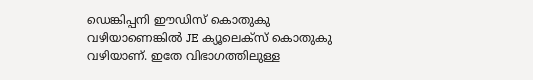ഡെങ്കിപ്പനി ഈഡിസ് കൊതുകു വഴിയാണെങ്കിൽ JE ക്യൂലെക്സ് കൊതുകു വഴിയാണ്. ഇതേ വിഭാഗത്തിലുള്ള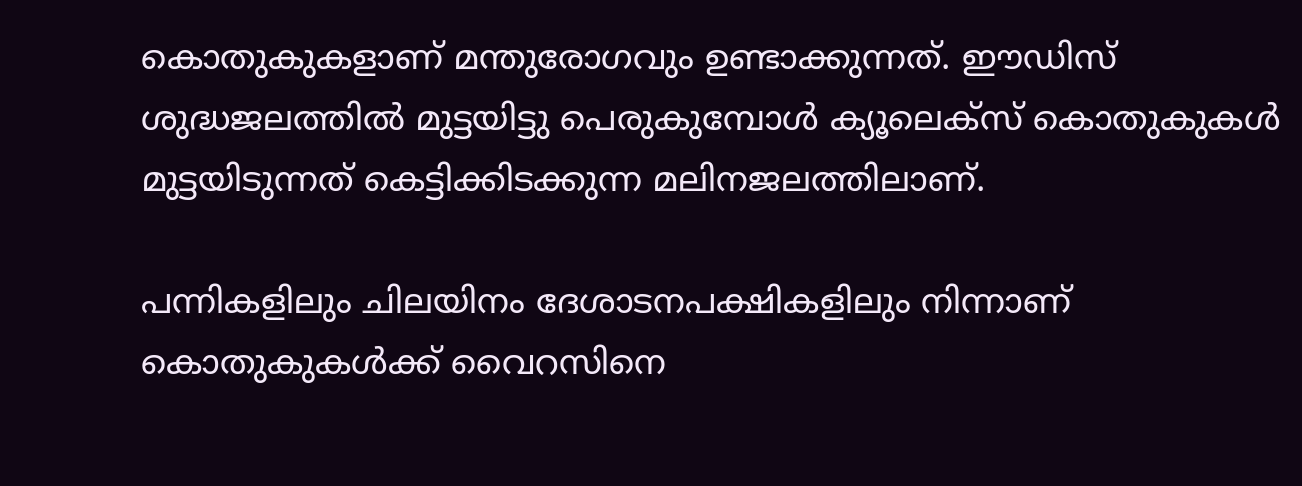കൊതുകുകളാണ് മന്തുരോഗവും ഉണ്ടാക്കുന്നത്. ഈഡിസ് ശുദ്ധജലത്തിൽ മുട്ടയിട്ടു പെരുകുമ്പോൾ ക്യൂലെക്സ് കൊതുകുകൾ മുട്ടയിടുന്നത് കെട്ടിക്കിടക്കുന്ന മലിനജലത്തിലാണ്.

പന്നികളിലും ചിലയിനം ദേശാടനപക്ഷികളിലും നിന്നാണ് കൊതുകുകൾക്ക് വൈറസിനെ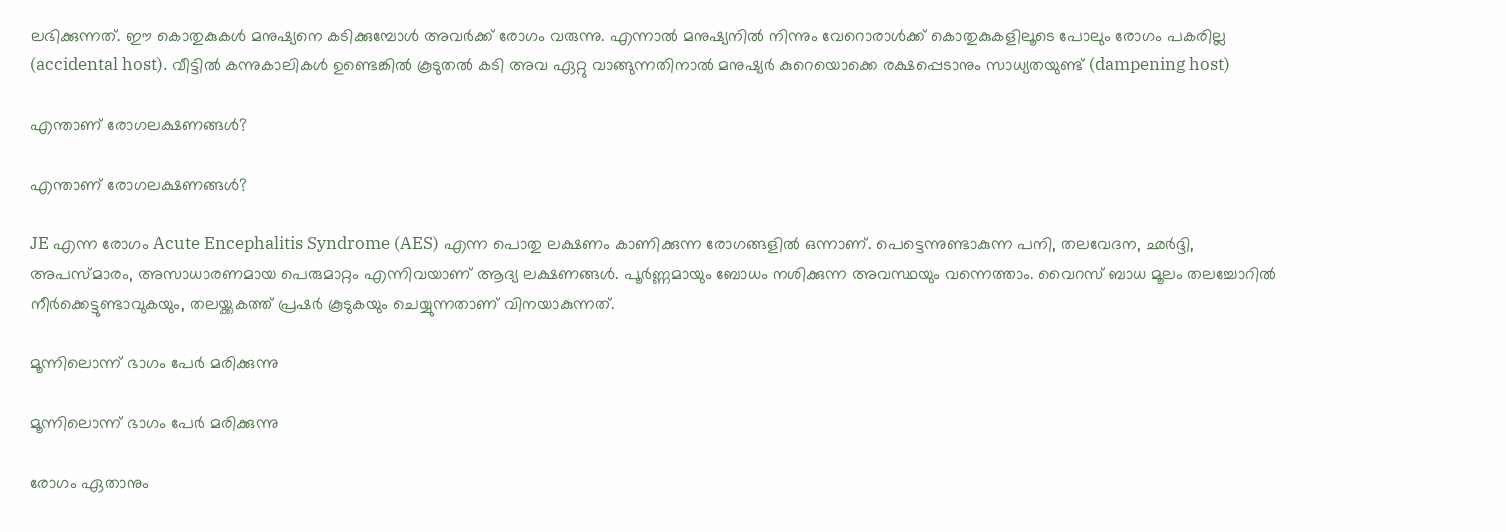ലഭിക്കുന്നത്. ഈ കൊതുകുകൾ മനുഷ്യനെ കടിക്കുമ്പോൾ അവർക്ക് രോഗം വരുന്നു. എന്നാൽ മനുഷ്യനിൽ നിന്നും വേറൊരാൾക്ക് കൊതുകുകളിലൂടെ പോലും രോഗം പകരില്ല (accidental host). വീട്ടിൽ കന്നുകാലികൾ ഉണ്ടെങ്കിൽ കൂടുതൽ കടി അവ ഏറ്റു വാങ്ങുന്നതിനാൽ മനുഷ്യർ കുറെയൊക്കെ രക്ഷപ്പെടാനും സാധ്യതയുണ്ട് (dampening host)

എന്താണ് രോഗലക്ഷണങ്ങൾ?

എന്താണ് രോഗലക്ഷണങ്ങൾ?

JE എന്ന രോഗം Acute Encephalitis Syndrome (AES) എന്ന പൊതു ലക്ഷണം കാണിക്കുന്ന രോഗങ്ങളിൽ ഒന്നാണ്. പെട്ടെന്നുണ്ടാകുന്ന പനി, തലവേദന, ഛർദ്ദി, അപസ്മാരം, അസാധാരണമായ പെരുമാറ്റം എന്നിവയാണ് ആദ്യ ലക്ഷണങ്ങൾ. പൂർണ്ണമായും ബോധം നശിക്കുന്ന അവസ്ഥയും വന്നെത്താം. വൈറസ് ബാധ മൂലം തലച്ചോറിൽ നീർക്കെട്ടുണ്ടാവുകയും, തലയ്ക്കകത്ത് പ്രഷർ കൂടുകയും ചെയ്യുന്നതാണ് വിനയാകുന്നത്.

മൂന്നിലൊന്ന് ഭാഗം പേർ മരിക്കുന്നു

മൂന്നിലൊന്ന് ഭാഗം പേർ മരിക്കുന്നു

രോഗം ഏതാനും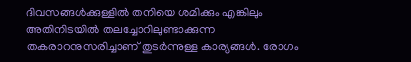ദിവസങ്ങൾക്കുള്ളിൽ തനിയെ ശമിക്കും എങ്കിലും അതിനിടയിൽ തലച്ചോറിലുണ്ടാക്കുന്ന തകരാറനുസരിച്ചാണ് തുടർന്നുള്ള കാര്യങ്ങൾ. രോഗം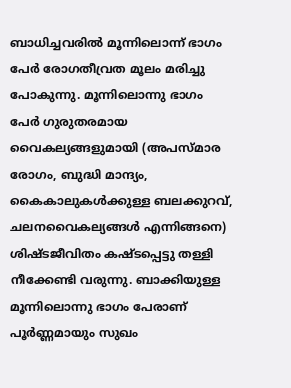ബാധിച്ചവരിൽ മൂന്നിലൊന്ന് ഭാഗം പേർ രോഗതീവ്രത മൂലം മരിച്ചു പോകുന്നു. മൂന്നിലൊന്നു ഭാഗം പേർ ഗുരുതരമായ വൈകല്യങ്ങളുമായി (അപസ്മാര രോഗം, ബുദ്ധി മാന്ദ്യം, കൈകാലുകൾക്കുള്ള ബലക്കുറവ്, ചലനവൈകല്യങ്ങൾ എന്നിങ്ങനെ) ശിഷ്ടജീവിതം കഷ്ടപ്പെട്ടു തള്ളി നീക്കേണ്ടി വരുന്നു. ബാക്കിയുള്ള മൂന്നിലൊന്നു ഭാഗം പേരാണ് പൂർണ്ണമായും സുഖം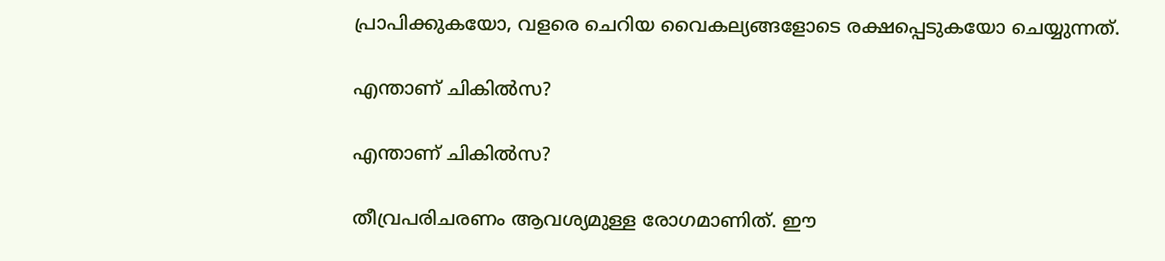പ്രാപിക്കുകയോ, വളരെ ചെറിയ വൈകല്യങ്ങളോടെ രക്ഷപ്പെടുകയോ ചെയ്യുന്നത്.

എന്താണ് ചികിൽസ?

എന്താണ് ചികിൽസ?

തീവ്രപരിചരണം ആവശ്യമുള്ള രോഗമാണിത്. ഈ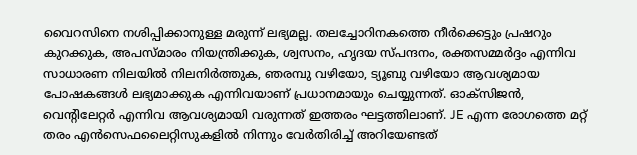വൈറസിനെ നശിപ്പിക്കാനുള്ള മരുന്ന് ലഭ്യമല്ല. തലച്ചോറിനകത്തെ നീർക്കെട്ടും പ്രഷറും കുറക്കുക, അപസ്മാരം നിയന്ത്രിക്കുക, ശ്വസനം, ഹൃദയ സ്പന്ദനം, രക്തസമ്മർദ്ദം എന്നിവ സാധാരണ നിലയിൽ നിലനിർത്തുക, ഞരമ്പു വഴിയോ, ട്യൂബു വഴിയോ ആവശ്യമായ പോഷകങ്ങൾ ലഭ്യമാക്കുക എന്നിവയാണ് പ്രധാനമായും ചെയ്യുന്നത്. ഓക്സിജൻ, വെന്റിലേറ്റർ എന്നിവ ആവശ്യമായി വരുന്നത് ഇത്തരം ഘട്ടത്തിലാണ്. JE എന്ന രോഗത്തെ മറ്റ് തരം എൻസെഫലൈറ്റിസുകളിൽ നിന്നും വേർതിരിച്ച് അറിയേണ്ടത്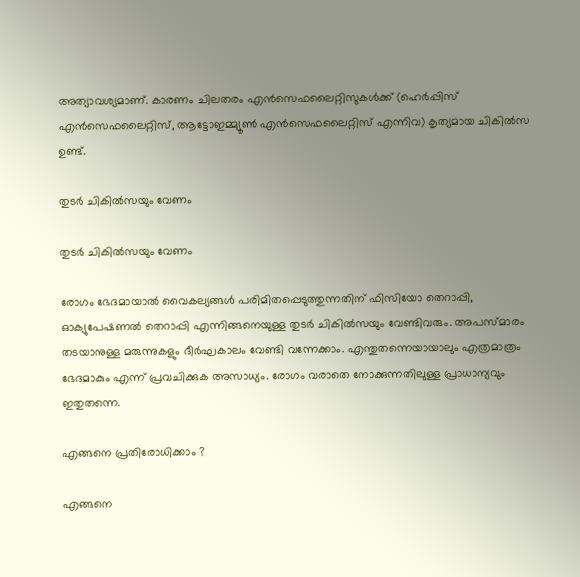അത്യാവശ്യമാണ്. കാരണം ചിലതരം എൻസെഫലൈറ്റിസുകൾക്ക് (ഹെർപ്പിസ് എൻസെഫലൈറ്റിസ്, ആട്ടോഇമ്മ്യൂൺ എൻസെഫലൈറ്റിസ് എന്നിവ) കൃത്യമായ ചികിൽസ ഉണ്ട്.

തുടർ ചികിൽസയും വേണം

തുടർ ചികിൽസയും വേണം

രോഗം ഭേദമായാൽ വൈകല്യങ്ങൾ പരിമിതപ്പെടുത്തുന്നതിന് ഫിസിയോ തെറാപ്പി, ഓക്യുപേഷണൽ തെറാപ്പി എന്നിങ്ങനെയുള്ള തുടർ ചികിൽസയും വേണ്ടിവരും. അപസ്മാരം തടയാനുള്ള മരുന്നുകളും ദീർഘകാലം വേണ്ടി വന്നേക്കാം. എന്തുതന്നെയായാലും എത്രമാത്രം ഭേദമാകും എന്ന് പ്രവചിക്കുക അസാധ്യം. രോഗം വരാതെ നോക്കുന്നതിലുള്ള പ്രാധാന്യവും ഇതുതന്നെ.

എങ്ങനെ പ്രതിരോധിക്കാം ?

എങ്ങനെ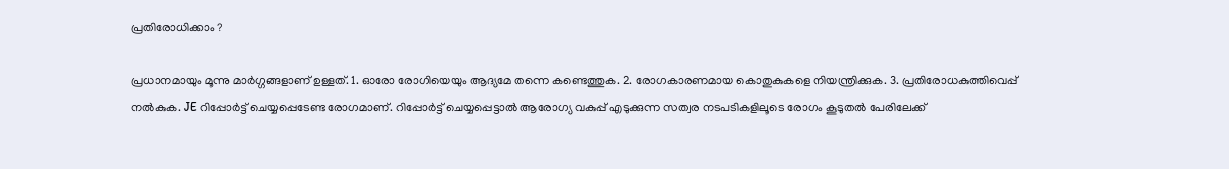പ്രതിരോധിക്കാം ?

പ്രധാനമായും മൂന്നു മാർഗ്ഗങ്ങളാണ് ഉള്ളത്. 1. ഓരോ രോഗിയെയും ആദ്യമേ തന്നെ കണ്ടെത്തുക. 2. രോഗകാരണമായ കൊതുകുകളെ നിയന്ത്രിക്കുക. 3. പ്രതിരോധകുത്തിവെപ്പ് നൽകുക. JE റിപ്പോർട്ട് ചെയ്യപ്പെടേണ്ട രോഗമാണ്. റിപ്പോർട്ട് ചെയ്യപ്പെട്ടാൽ ആരോഗ്യ വകുപ്പ് എടുക്കുന്ന സത്വര നടപടികളിലൂടെ രോഗം കൂടുതൽ പേരിലേക്ക്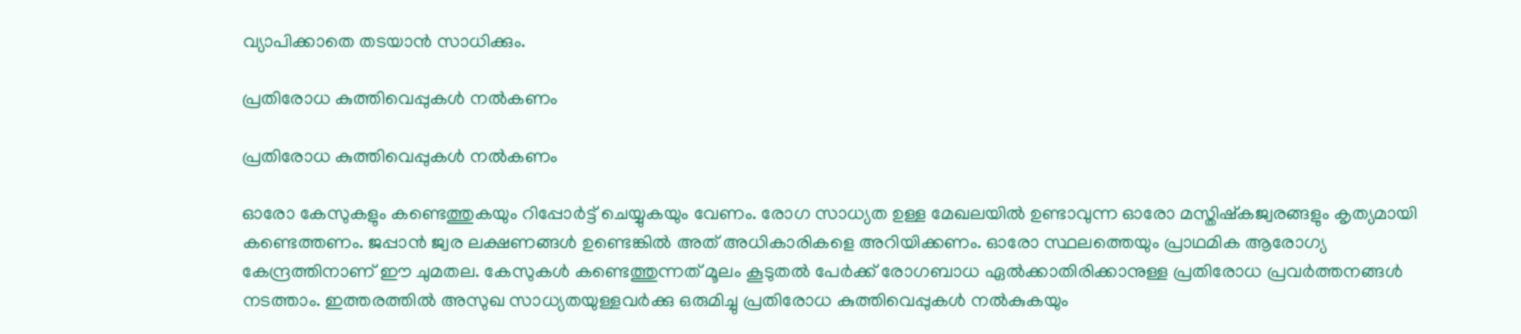വ്യാപിക്കാതെ തടയാൻ സാധിക്കും.

പ്രതിരോധ കുത്തിവെപ്പുകൾ നൽകണം

പ്രതിരോധ കുത്തിവെപ്പുകൾ നൽകണം

ഓരോ കേസുകളും കണ്ടെത്തുകയും റിപ്പോർട്ട് ചെയ്യുകയും വേണം. രോഗ സാധ്യത ഉള്ള മേഖലയിൽ ഉണ്ടാവുന്ന ഓരോ മസ്തിഷ്കജ്വരങ്ങളും കൃത്യമായി കണ്ടെത്തണം. ജപ്പാൻ ജ്വര ലക്ഷണങ്ങൾ ഉണ്ടെങ്കിൽ അത് അധികാരികളെ അറിയിക്കണം. ഓരോ സ്ഥലത്തെയും പ്രാഥമിക ആരോഗ്യ കേന്ദ്രത്തിനാണ് ഈ ചുമതല. കേസുകൾ കണ്ടെത്തുന്നത് മൂലം കൂടുതൽ പേർക്ക് രോഗബാധ ഏൽക്കാതിരിക്കാനുള്ള പ്രതിരോധ പ്രവർത്തനങ്ങൾ നടത്താം. ഇത്തരത്തിൽ അസുഖ സാധ്യതയുള്ളവർക്കു ഒരുമിച്ചു പ്രതിരോധ കുത്തിവെപ്പുകൾ നൽകുകയും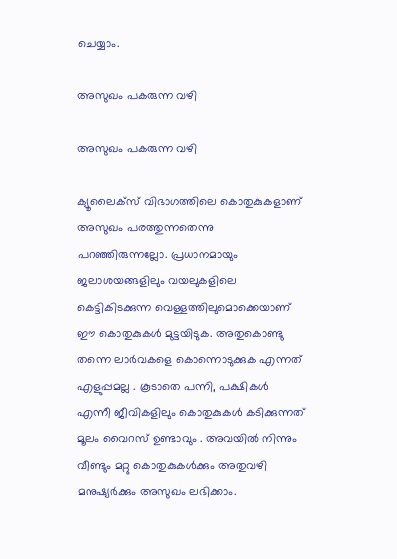ചെയ്യാം.

അസുഖം പകരുന്ന വഴി

അസുഖം പകരുന്ന വഴി

ക്യൂലൈക്സ് വിഭാഗത്തിലെ കൊതുകുകളാണ് അസുഖം പരത്തുന്നതെന്നു പറഞ്ഞിരുന്നല്ലോ. പ്രധാനമായും ജലാശയങ്ങളിലും വയലുകളിലെ കെട്ടികിടക്കുന്ന വെള്ളത്തിലുമൊക്കെയാണ് ഈ കൊതുകുകൾ മുട്ടയിടുക. അതുകൊണ്ടു തന്നെ ലാർവകളെ കൊന്നൊടുക്കുക എന്നത് എളുപ്പമല്ല . കൂടാതെ പന്നി, പക്ഷികൾ എന്നീ ജീവികളിലും കൊതുകുകൾ കടിക്കുന്നത് മൂലം വൈറസ് ഉണ്ടാവും . അവയിൽ നിന്നും വീണ്ടും മറ്റു കൊതുകുകൾക്കും അതുവഴി മനുഷ്യർക്കും അസുഖം ലഭിക്കാം.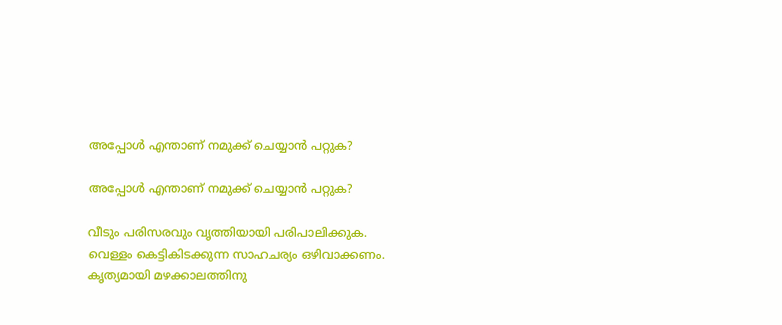അപ്പോൾ എന്താണ് നമുക്ക് ചെയ്യാൻ പറ്റുക?

അപ്പോൾ എന്താണ് നമുക്ക് ചെയ്യാൻ പറ്റുക?

വീടും പരിസരവും വൃത്തിയായി പരിപാലിക്കുക. വെള്ളം കെട്ടികിടക്കുന്ന സാഹചര്യം ഒഴിവാക്കണം. കൃത്യമായി മഴക്കാലത്തിനു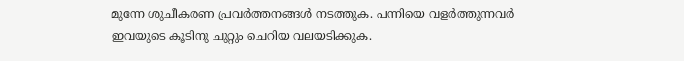മുന്നേ ശുചീകരണ പ്രവർത്തനങ്ങൾ നടത്തുക. പന്നിയെ വളർത്തുന്നവർ ഇവയുടെ കൂടിനു ചുറ്റും ചെറിയ വലയടിക്കുക.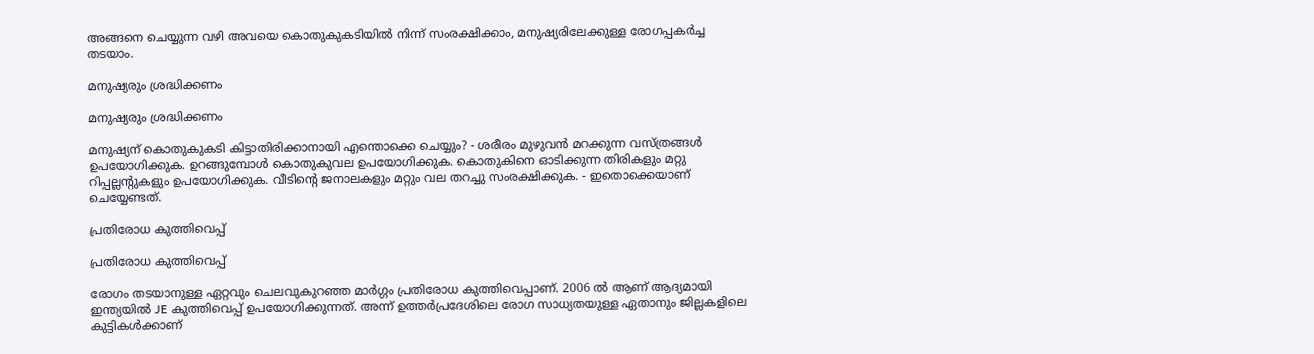അങ്ങനെ ചെയ്യുന്ന വഴി അവയെ കൊതുകുകടിയിൽ നിന്ന് സംരക്ഷിക്കാം, മനുഷ്യരിലേക്കുള്ള രോഗപ്പകർച്ച തടയാം.

മനുഷ്യരും ശ്രദ്ധിക്കണം

മനുഷ്യരും ശ്രദ്ധിക്കണം

മനുഷ്യന് കൊതുകുകടി കിട്ടാതിരിക്കാനായി എന്തൊക്കെ ചെയ്യും? - ശരീരം മുഴുവൻ മറക്കുന്ന വസ്ത്രങ്ങൾ ഉപയോഗിക്കുക. ഉറങ്ങുമ്പോൾ കൊതുകുവല ഉപയോഗിക്കുക. കൊതുകിനെ ഓടിക്കുന്ന തിരികളും മറ്റു റിപ്പല്ലന്റുകളും ഉപയോഗിക്കുക. വീടിന്റെ ജനാലകളും മറ്റും വല തറച്ചു സംരക്ഷിക്കുക. - ഇതൊക്കെയാണ് ചെയ്യേണ്ടത്.

പ്രതിരോധ കുത്തിവെപ്പ്

പ്രതിരോധ കുത്തിവെപ്പ്

രോഗം തടയാനുള്ള ഏറ്റവും ചെലവുകുറഞ്ഞ മാർഗ്ഗം പ്രതിരോധ കുത്തിവെപ്പാണ്. 2006 ൽ ആണ് ആദ്യമായി ഇന്ത്യയിൽ JE കുത്തിവെപ്പ് ഉപയോഗിക്കുന്നത്. അന്ന് ഉത്തർപ്രദേശിലെ രോഗ സാധ്യതയുള്ള ഏതാനും ജില്ലകളിലെ കുട്ടികൾക്കാണ്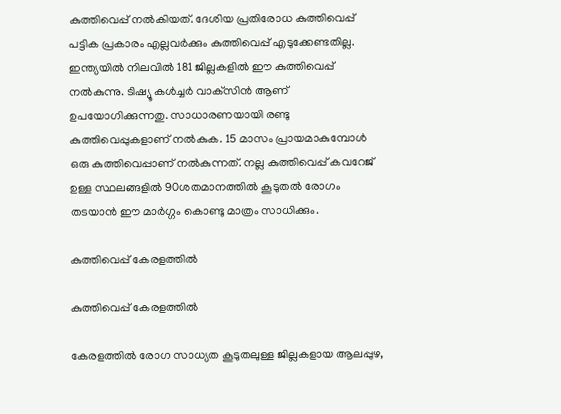കുത്തിവെപ്പ് നൽകിയത്. ദേശിയ പ്രതിരോധ കുത്തിവെപ്പ് പട്ടിക പ്രകാരം എല്ലവർക്കും കുത്തിവെപ്പ് എടുക്കേണ്ടതില്ല. ഇന്ത്യയിൽ നിലവിൽ 181 ജില്ലകളിൽ ഈ കുത്തിവെപ്പ് നൽകുന്നു. ടിഷ്യൂ കൾച്ചർ വാക്‌സിൻ ആണ് ഉപയോഗിക്കുന്നതു. സാധാരണയായി രണ്ടു കുത്തിവെപ്പുകളാണ് നൽകുക. 15 മാസം പ്രായമാകുമ്പോൾ ഒരു കുത്തിവെപ്പാണ് നൽകുന്നത്. നല്ല കുത്തിവെപ്പ് കവറേജ് ഉള്ള സ്ഥലങ്ങളിൽ 90ശതമാനത്തിൽ കൂടുതൽ രോഗം തടയാൻ ഈ മാർഗ്ഗം കൊണ്ടു മാത്രം സാധിക്കും.

കുത്തിവെപ്പ് കേരളത്തിൽ

കുത്തിവെപ്പ് കേരളത്തിൽ

കേരളത്തിൽ രോഗ സാധ്യത കൂടുതലുള്ള ജില്ലകളായ ആലപ്പുഴ,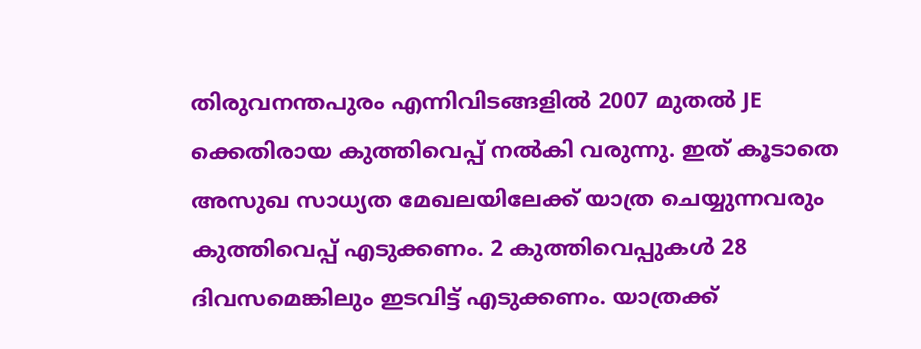തിരുവനന്തപുരം എന്നിവിടങ്ങളിൽ 2007 മുതൽ JE ക്കെതിരായ കുത്തിവെപ്പ് നൽകി വരുന്നു. ഇത് കൂടാതെ അസുഖ സാധ്യത മേഖലയിലേക്ക് യാത്ര ചെയ്യുന്നവരും കുത്തിവെപ്പ് എടുക്കണം. 2 കുത്തിവെപ്പുകൾ 28 ദിവസമെങ്കിലും ഇടവിട്ട് എടുക്കണം. യാത്രക്ക്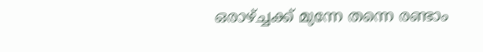ഒരാഴ്ച്ചക്ക് മുന്നേ തന്നെ രണ്ടാം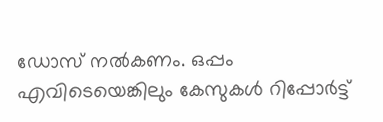ഡോസ് നൽകണം. ഒപ്പം എവിടെയെങ്കിലും കേസുകൾ റിപ്പോർട്ട്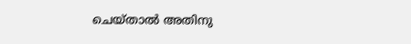ചെയ്‌താൽ അതിനു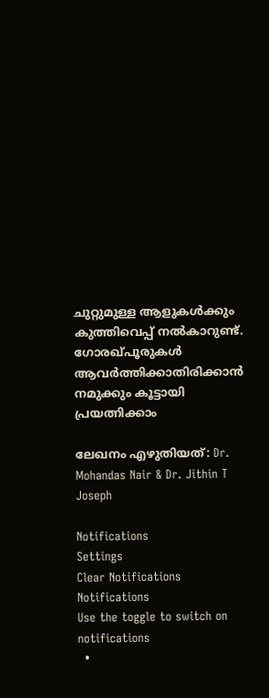ചുറ്റുമുള്ള ആളുകൾക്കും കുത്തിവെപ്പ് നൽകാറുണ്ട്. ഗോരഖ്പൂരുകൾ ആവർത്തിക്കാതിരിക്കാൻ നമുക്കും കൂട്ടായി പ്രയത്നിക്കാം

ലേഖനം എഴുതിയത്: Dr. Mohandas Nair & Dr. Jithin T Joseph

Notifications
Settings
Clear Notifications
Notifications
Use the toggle to switch on notifications
  •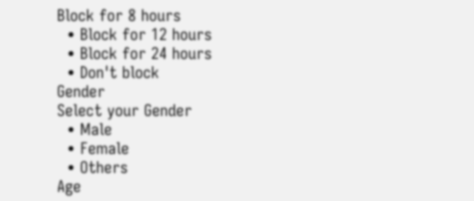Block for 8 hours
  • Block for 12 hours
  • Block for 24 hours
  • Don't block
Gender
Select your Gender
  • Male
  • Female
  • Others
Age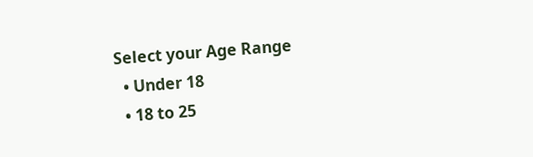Select your Age Range
  • Under 18
  • 18 to 25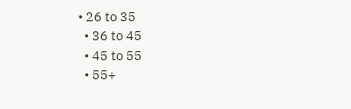• 26 to 35
  • 36 to 45
  • 45 to 55
  • 55+